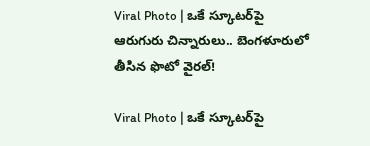Viral Photo | ఒకే స్కూటర్‌పై ఆరుగురు చిన్నారులు.. బెంగళూరులో తీసిన ఫొటో వైరల్!

Viral Photo | ఒకే స్కూటర్‌పై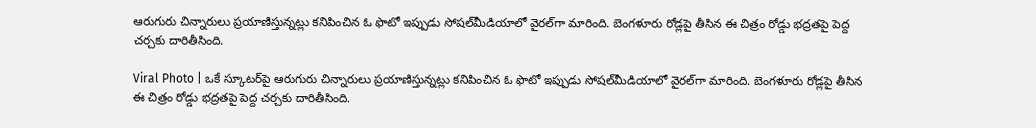ఆరుగురు చిన్నారులు ప్రయాణిస్తున్నట్లు కనిపించిన ఓ ఫొటో ఇప్పుడు సోషల్‌మీడియాలో వైరల్‌గా మారింది. బెంగళూరు రోడ్లపై తీసిన ఈ చిత్రం రోడ్డు భద్రతపై పెద్ద చర్చకు దారితీసింది.

Viral Photo | ఒకే స్కూటర్‌పై ఆరుగురు చిన్నారులు ప్రయాణిస్తున్నట్లు కనిపించిన ఓ ఫొటో ఇప్పుడు సోషల్‌మీడియాలో వైరల్‌గా మారింది. బెంగళూరు రోడ్లపై తీసిన ఈ చిత్రం రోడ్డు భద్రతపై పెద్ద చర్చకు దారితీసింది.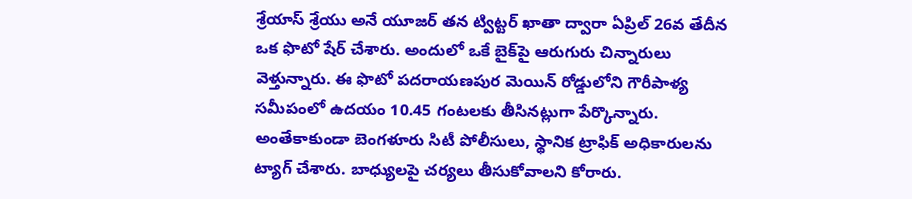శ్రేయాస్ శ్రేయు అనే యూజర్ తన ట్విట్టర్ ఖాతా ద్వారా ఏప్రిల్ 26వ తేదీన ఒక ఫొటో షేర్ చేశారు. అందులో ఒకే బైక్‌పై ఆరుగురు చిన్నారులు వెళ్తున్నారు. ఈ ఫొటో పదరాయణపుర మెయిన్ రోడ్డులోని గౌరీపాళ్య సమీపంలో ఉదయం 10.45 గంటలకు తీసినట్లుగా పేర్కొన్నారు. అంతేకాకుండా బెంగళూరు సిటీ పోలీసులు, స్థానిక ట్రాఫిక్ అధికారులను ట్యాగ్ చేశారు. బాధ్యులపై చర్యలు తీసుకోవాలని కోరారు.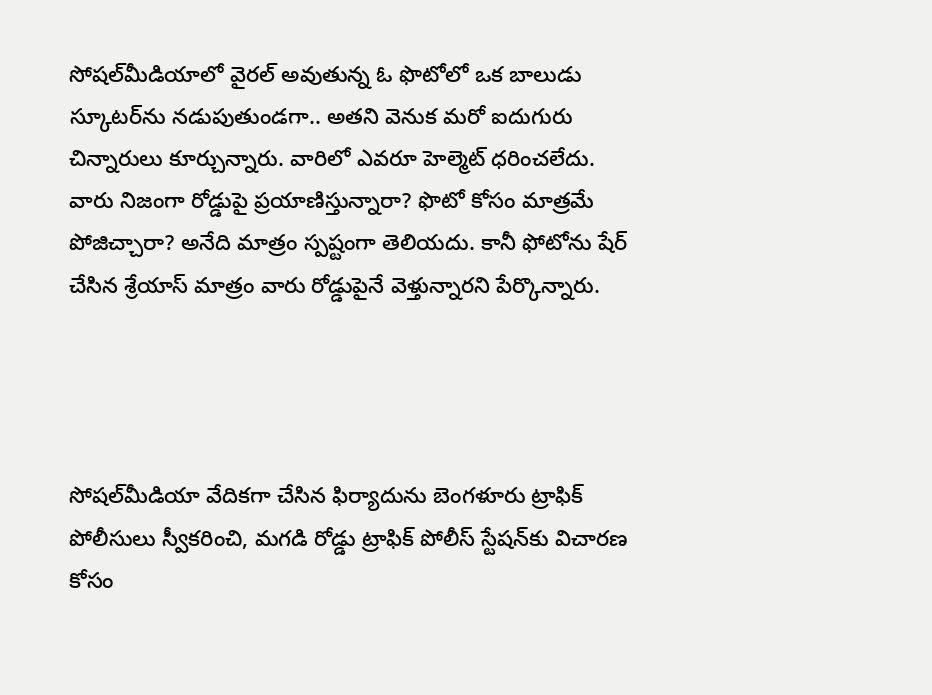సోషల్‌మీడియాలో వైరల్ అవుతున్న ఓ ఫొటోలో ఒక బాలుడు స్కూటర్‌ను నడుపుతుండగా.. అతని వెనుక మరో ఐదుగురు చిన్నారులు కూర్చున్నారు. వారిలో ఎవరూ హెల్మెట్ ధరించలేదు. వారు నిజంగా రోడ్డుపై ప్రయాణిస్తున్నారా? ఫొటో కోసం మాత్రమే పోజిచ్చారా? అనేది మాత్రం స్పష్టంగా తెలియదు. కానీ ఫోటోను షేర్ చేసిన శ్రేయాస్ మాత్రం వారు రోడ్డుపైనే వెళ్తున్నారని పేర్కొన్నారు.




సోషల్‌‌మీడియా వేదికగా చేసిన ఫిర్యాదును బెంగళూరు ట్రాఫిక్ పోలీసులు స్వీకరించి, మగడి రోడ్డు ట్రాఫిక్ పోలీస్ స్టేషన్‌కు విచారణ కోసం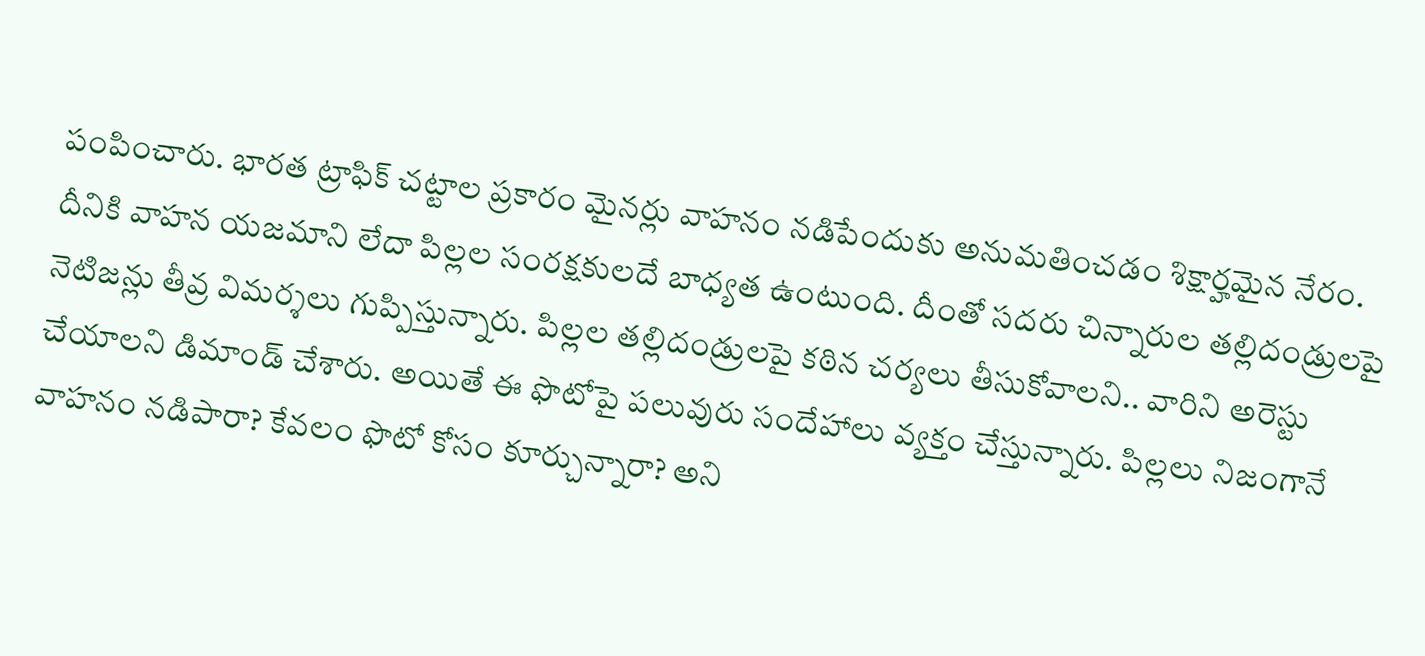పంపించారు. భారత ట్రాఫిక్ చట్టాల ప్రకారం మైనర్లు వాహనం నడిపేందుకు అనుమతించడం శిక్షార్హమైన నేరం. దీనికి వాహన యజమాని లేదా పిల్లల సంరక్షకులదే బాధ్యత ఉంటుంది. దీంతో సదరు చిన్నారుల తల్లిదండ్రులపై నెటిజన్లు తీవ్ర విమర్శలు గుప్పిస్తున్నారు. పిల్లల తల్లిదండ్రులపై కఠిన చర్యలు తీసుకోవాలని.. వారిని అరెస్టు చేయాలని డిమాండ్ చేశారు. అయితే ఈ ఫొటోపై పలువురు సందేహాలు వ్యక్తం చేస్తున్నారు. పిల్లలు నిజంగానే వాహనం నడిపారా? కేవలం ఫొటో కోసం కూర్చున్నారా? అని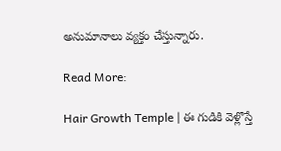అనుమానాలు వ్యక్తం చేస్తున్నారు.

Read More:

Hair Growth Temple | ఈ గుడికి వెళ్లొస్తే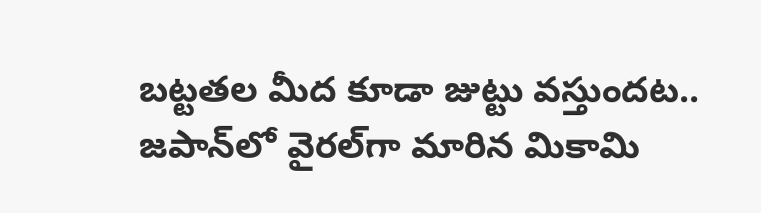బట్టతల మీద కూడా జుట్టు వస్తుందట.. జపాన్‌లో వైరల్‌గా మారిన మికామి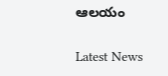ఆలయం

Latest News